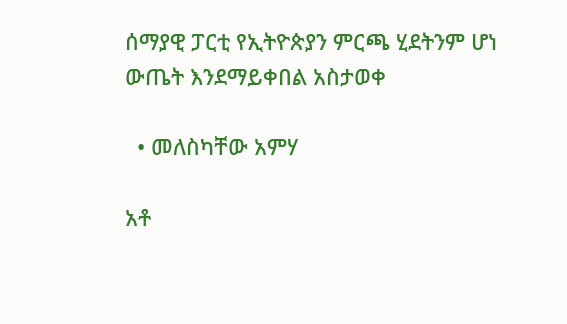ሰማያዊ ፓርቲ የኢትዮጵያን ምርጫ ሂደትንም ሆነ ውጤት እንደማይቀበል አስታወቀ

  • መለስካቸው አምሃ

አቶ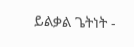ይልቃል ጌትነት -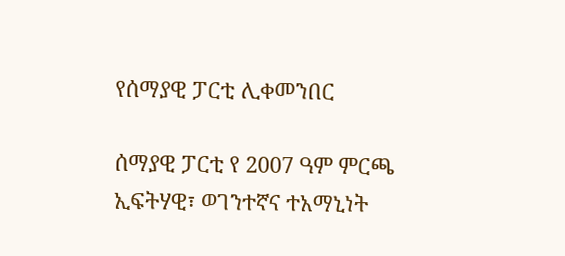የሰማያዊ ፓርቲ ሊቀመንበር

ሰማያዊ ፓርቲ የ 2007 ዓም ምርጫ ኢፍትሃዊ፣ ወገንተኛና ተአማኒነት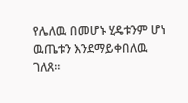የሌለዉ በመሆኑ ሂዴቱንም ሆነ ዉጤቱን እንደማይቀበለዉ ገለጸ።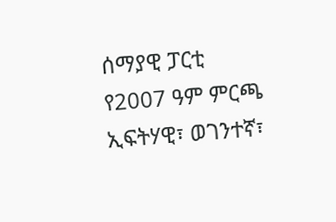ሰማያዊ ፓርቲ የ2007 ዓም ምርጫ ኢፍትሃዊ፣ ወገንተኛ፣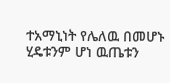ተአማኒነት የሌለዉ በመሆኑ ሂዴቱንም ሆነ ዉጤቱን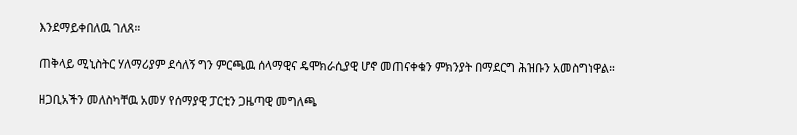እንደማይቀበለዉ ገለጸ።

ጠቅላይ ሚኒስትር ሃለማሪያም ደሳለኝ ግን ምርጫዉ ሰላማዊና ዴሞክራሲያዊ ሆኖ መጠናቀቁን ምክንያት በማደርግ ሕዝቡን አመስግነዋል።

ዘጋቢአችን መለስካቸዉ አመሃ የሰማያዊ ፓርቲን ጋዜጣዊ መግለጫ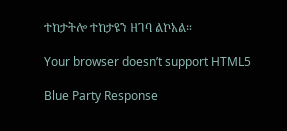ተከታትሎ ተከታዩን ዘገባ ልኮአል።

Your browser doesn’t support HTML5

Blue Party Response